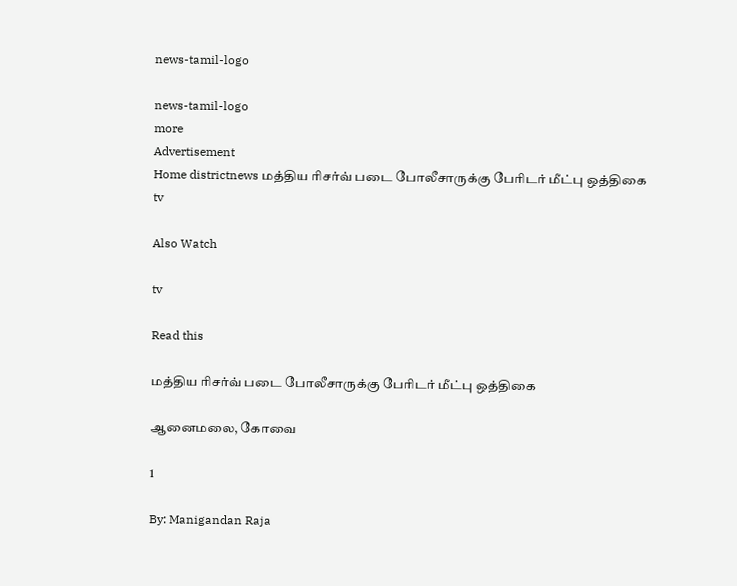news-tamil-logo

news-tamil-logo
more
Advertisement
Home districtnews மத்திய ரிசர்வ் படை போலீசாருக்கு பேரிடர் மீட்பு ஒத்திகை
tv

Also Watch

tv

Read this

மத்திய ரிசர்வ் படை போலீசாருக்கு பேரிடர் மீட்பு ஒத்திகை

ஆனைமலை, கோவை

1

By: Manigandan Raja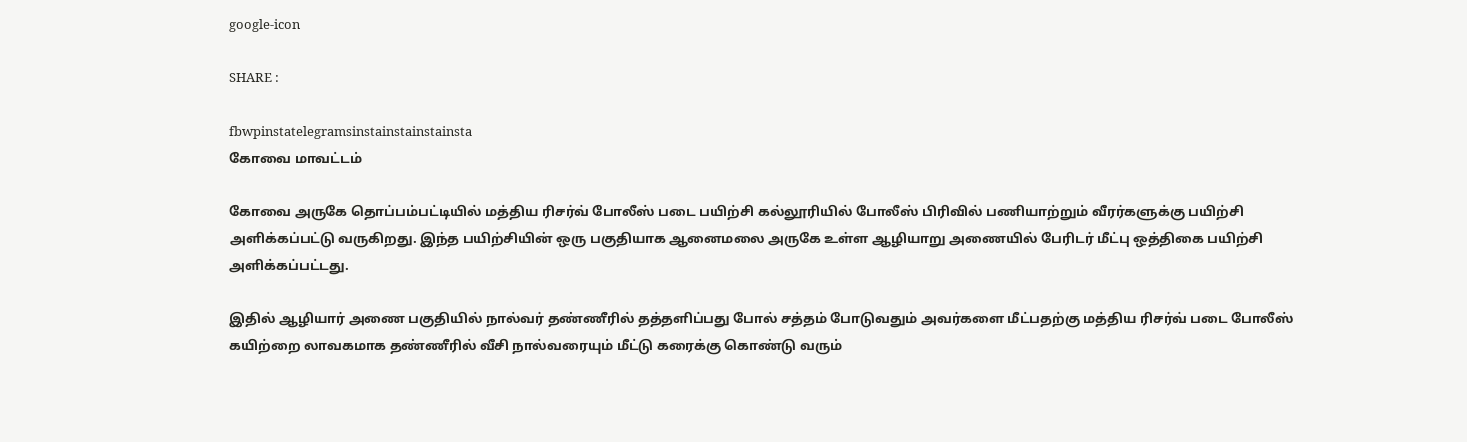google-icon

SHARE :

fbwpinstatelegramsinstainstainstainsta
கோவை மாவட்டம்

கோவை அருகே தொப்பம்பட்டியில் மத்திய ரிசர்வ் போலீஸ் படை பயிற்சி கல்லூரியில் போலீஸ் பிரிவில் பணியாற்றும் வீரர்களுக்கு பயிற்சி அளிக்கப்பட்டு வருகிறது. இந்த பயிற்சியின் ஒரு பகுதியாக ஆனைமலை அருகே உள்ள ஆழியாறு அணையில் பேரிடர் மீட்பு ஒத்திகை பயிற்சி அளிக்கப்பட்டது.

இதில் ஆழியார் அணை பகுதியில் நால்வர் தண்ணீரில் தத்தளிப்பது போல் சத்தம் போடுவதும் அவர்களை மீட்பதற்கு மத்திய ரிசர்வ் படை போலீஸ் கயிற்றை லாவகமாக தண்ணீரில் வீசி நால்வரையும் மீட்டு கரைக்கு கொண்டு வரும்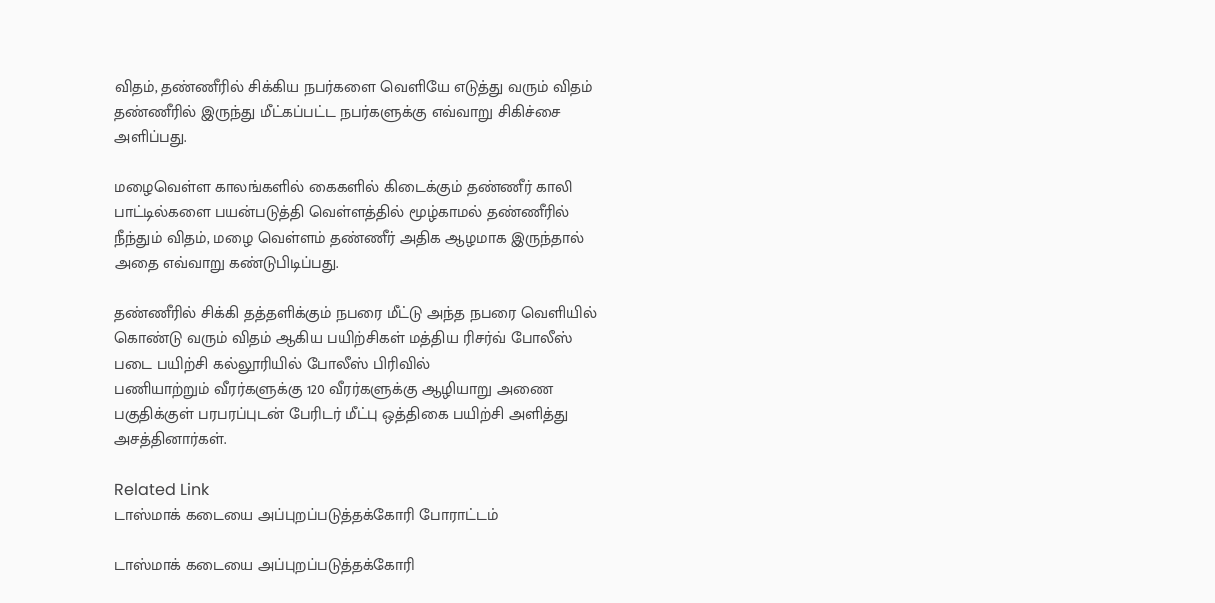விதம், தண்ணீரில் சிக்கிய நபர்களை வெளியே எடுத்து வரும் விதம் தண்ணீரில் இருந்து மீட்கப்பட்ட நபர்களுக்கு எவ்வாறு சிகிச்சை அளிப்பது.

மழைவெள்ள காலங்களில் கைகளில் கிடைக்கும் தண்ணீர் காலி பாட்டில்களை பயன்படுத்தி வெள்ளத்தில் மூழ்காமல் தண்ணீரில் நீந்தும் விதம், மழை வெள்ளம் தண்ணீர் அதிக ஆழமாக இருந்தால் அதை எவ்வாறு கண்டுபிடிப்பது.

தண்ணீரில் சிக்கி தத்தளிக்கும் நபரை மீட்டு அந்த நபரை வெளியில் கொண்டு வரும் விதம் ஆகிய பயிற்சிகள் மத்திய ரிசர்வ் போலீஸ் படை பயிற்சி கல்லூரியில் போலீஸ் பிரிவில்
பணியாற்றும் வீரர்களுக்கு 120 வீரர்களுக்கு ஆழியாறு அணை பகுதிக்குள் பரபரப்புடன் பேரிடர் மீட்பு ஒத்திகை பயிற்சி அளித்து அசத்தினார்கள்.

Related Link
டாஸ்மாக் கடையை அப்புறப்படுத்தக்கோரி போராட்டம்

டாஸ்மாக் கடையை அப்புறப்படுத்தக்கோரி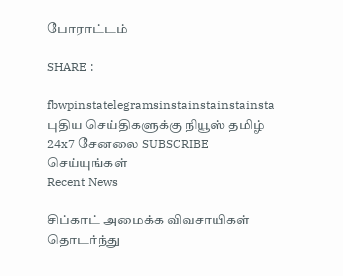போராட்டம்

SHARE :

fbwpinstatelegramsinstainstainstainsta
புதிய செய்திகளுக்கு நியூஸ் தமிழ் 24x7 சேனலை SUBSCRIBE செய்யுங்கள்
Recent News

சிப்காட் அமைக்க விவசாயிகள் தொடர்ந்து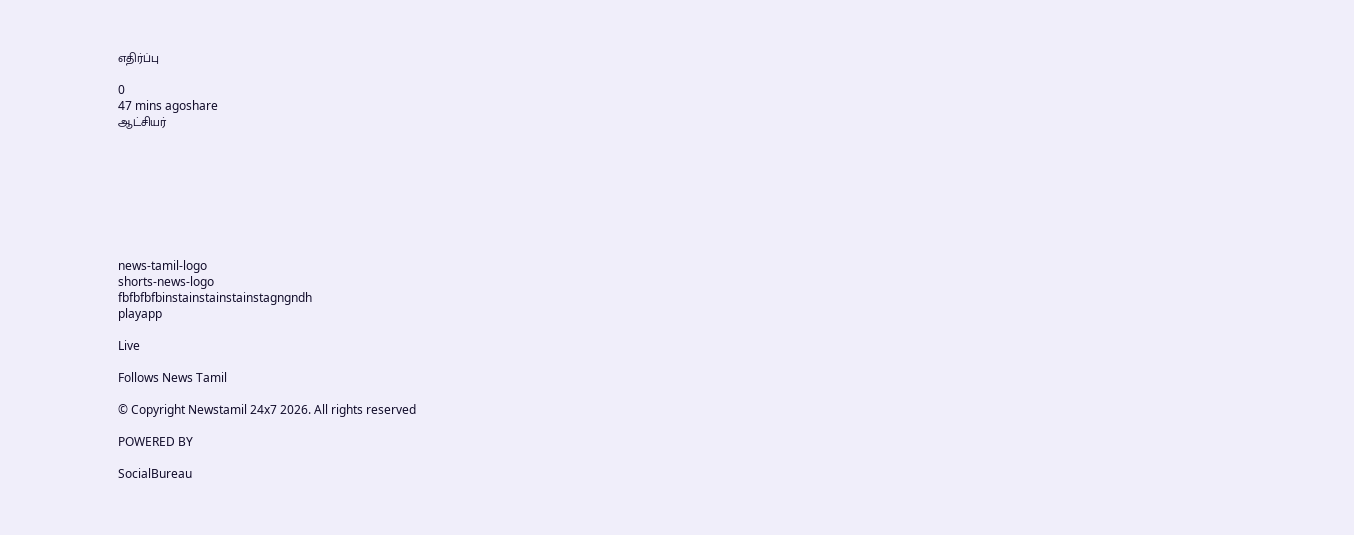எதிர்ப்பு

0
47 mins agoshare
ஆட்சியர்








news-tamil-logo
shorts-news-logo
fbfbfbfbinstainstainstainstagngndh
playapp

Live

Follows News Tamil

© Copyright Newstamil 24x7 2026. All rights reserved

POWERED BY

SocialBureau